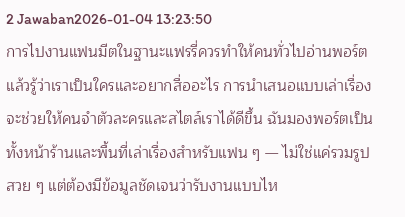2 Jawaban2026-01-04 13:23:50
การไปงานแฟนมีตในฐานะแฟรรี่ควรทำให้คนทั่วไปอ่านพอร์ตแล้วรู้ว่าเราเป็นใครและอยากสื่ออะไร การนำเสนอแบบเล่าเรื่องจะช่วยให้คนจำตัวละครและสไตล์เราได้ดีขึ้น ฉันมองพอร์ตเป็นทั้งหน้าร้านและพื้นที่เล่าเรื่องสำหรับแฟน ๆ — ไม่ใช่แค่รวมรูปสวย ๆ แต่ต้องมีข้อมูลชัดเจนว่ารับงานแบบไห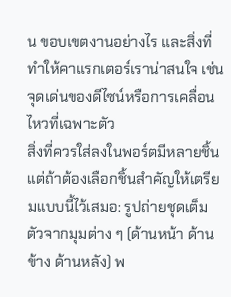น ขอบเขตงานอย่างไร และสิ่งที่ทำให้คาแรกเตอร์เราน่าสนใจ เช่น จุดเด่นของดีไซน์หรือการเคลื่อนไหวที่เฉพาะตัว
สิ่งที่ควรใส่ลงในพอร์ตมีหลายชิ้น แต่ถ้าต้องเลือกชิ้นสำคัญให้เตรียมแบบนี้ไว้เสมอ: รูปถ่ายชุดเต็มตัวจากมุมต่าง ๆ (ด้านหน้า ด้านข้าง ด้านหลัง) พ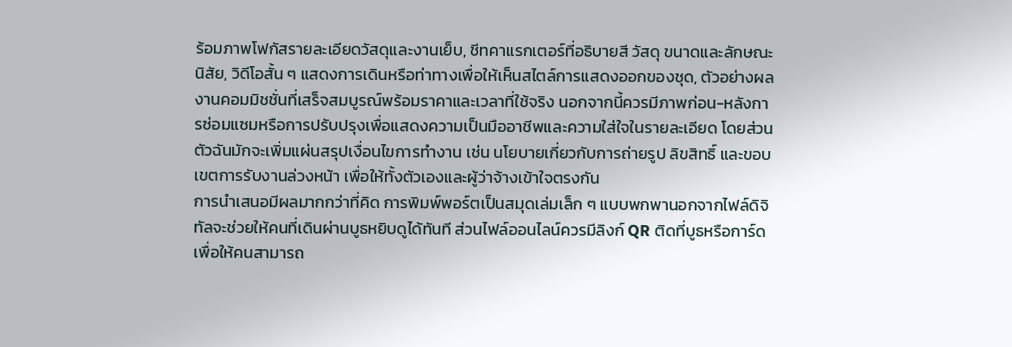ร้อมภาพโฟกัสรายละเอียดวัสดุและงานเย็บ, ชีทคาแรกเตอร์ที่อธิบายสี วัสดุ ขนาดและลักษณะนิสัย, วิดีโอสั้น ๆ แสดงการเดินหรือท่าทางเพื่อให้เห็นสไตล์การแสดงออกของชุด, ตัวอย่างผลงานคอมมิชชั่นที่เสร็จสมบูรณ์พร้อมราคาและเวลาที่ใช้จริง นอกจากนี้ควรมีภาพก่อน-หลังการซ่อมแซมหรือการปรับปรุงเพื่อแสดงความเป็นมืออาชีพและความใส่ใจในรายละเอียด โดยส่วนตัวฉันมักจะเพิ่มแผ่นสรุปเงื่อนไขการทำงาน เช่น นโยบายเกี่ยวกับการถ่ายรูป ลิขสิทธิ์ และขอบเขตการรับงานล่วงหน้า เพื่อให้ทั้งตัวเองและผู้ว่าจ้างเข้าใจตรงกัน
การนำเสนอมีผลมากกว่าที่คิด การพิมพ์พอร์ตเป็นสมุดเล่มเล็ก ๆ แบบพกพานอกจากไฟล์ดิจิทัลจะช่วยให้คนที่เดินผ่านบูธหยิบดูได้ทันที ส่วนไฟล์ออนไลน์ควรมีลิงก์ QR ติดที่บูธหรือการ์ด เพื่อให้คนสามารถ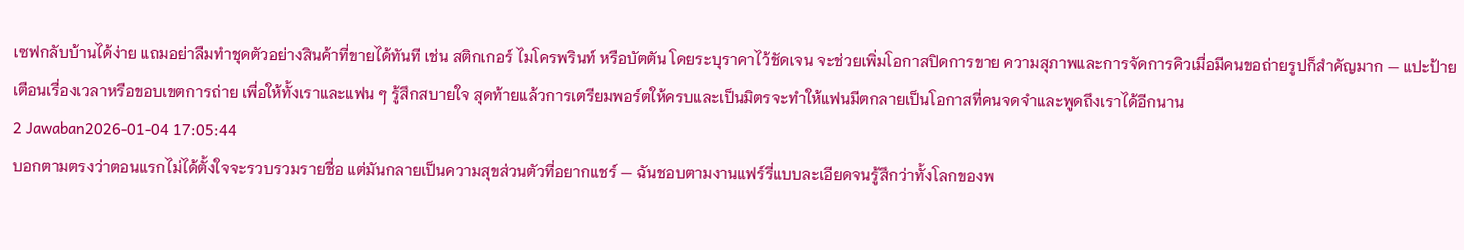เซฟกลับบ้านได้ง่าย แถมอย่าลืมทำชุดตัวอย่างสินค้าที่ขายได้ทันที เช่น สติกเกอร์ ไมโครพรินท์ หรือบัตตัน โดยระบุราคาไว้ชัดเจน จะช่วยเพิ่มโอกาสปิดการขาย ความสุภาพและการจัดการคิวเมื่อมีคนขอถ่ายรูปก็สำคัญมาก — แปะป้ายเตือนเรื่องเวลาหรือขอบเขตการถ่าย เพื่อให้ทั้งเราและแฟน ๆ รู้สึกสบายใจ สุดท้ายแล้วการเตรียมพอร์ตให้ครบและเป็นมิตรจะทำให้แฟนมีตกลายเป็นโอกาสที่คนจดจำและพูดถึงเราได้อีกนาน
2 Jawaban2026-01-04 17:05:44
บอกตามตรงว่าตอนแรกไม่ได้ตั้งใจจะรวบรวมรายชื่อ แต่มันกลายเป็นความสุขส่วนตัวที่อยากแชร์ — ฉันชอบตามงานแฟร์รี่แบบละเอียดจนรู้สึกว่าทั้งโลกของพ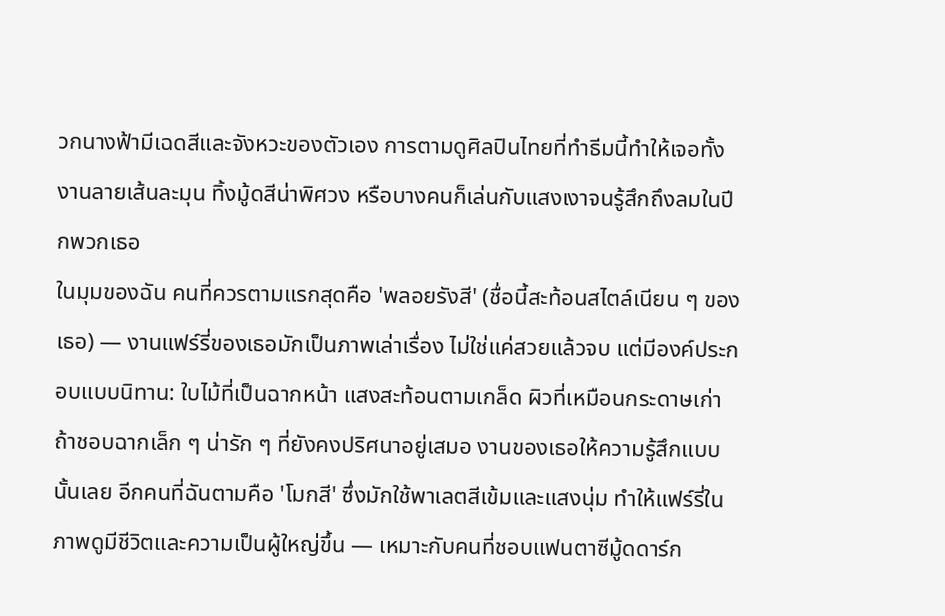วกนางฟ้ามีเฉดสีและจังหวะของตัวเอง การตามดูศิลปินไทยที่ทำธีมนี้ทำให้เจอทั้งงานลายเส้นละมุน ทิ้งมู้ดสีน่าพิศวง หรือบางคนก็เล่นกับแสงเงาจนรู้สึกถึงลมในปีกพวกเธอ
ในมุมของฉัน คนที่ควรตามแรกสุดคือ 'พลอยรังสี' (ชื่อนี้สะท้อนสไตล์เนียน ๆ ของเธอ) — งานแฟร์รี่ของเธอมักเป็นภาพเล่าเรื่อง ไม่ใช่แค่สวยแล้วจบ แต่มีองค์ประกอบแบบนิทาน: ใบไม้ที่เป็นฉากหน้า แสงสะท้อนตามเกล็ด ผิวที่เหมือนกระดาษเก่า ถ้าชอบฉากเล็ก ๆ น่ารัก ๆ ที่ยังคงปริศนาอยู่เสมอ งานของเธอให้ความรู้สึกแบบนั้นเลย อีกคนที่ฉันตามคือ 'โมกสี' ซึ่งมักใช้พาเลตสีเข้มและแสงนุ่ม ทำให้แฟร์รี่ในภาพดูมีชีวิตและความเป็นผู้ใหญ่ขึ้น — เหมาะกับคนที่ชอบแฟนตาซีมู้ดดาร์ก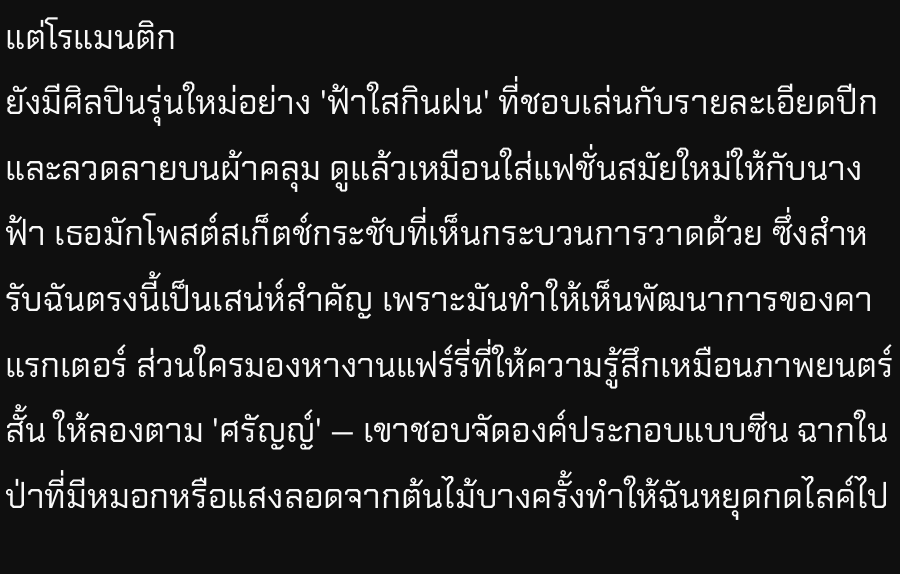แต่โรแมนติก
ยังมีศิลปินรุ่นใหม่อย่าง 'ฟ้าใสกินฝน' ที่ชอบเล่นกับรายละเอียดปีกและลวดลายบนผ้าคลุม ดูแล้วเหมือนใส่แฟชั่นสมัยใหม่ให้กับนางฟ้า เธอมักโพสต์สเก็ตช์กระชับที่เห็นกระบวนการวาดด้วย ซึ่งสำหรับฉันตรงนี้เป็นเสน่ห์สำคัญ เพราะมันทำให้เห็นพัฒนาการของคาแรกเตอร์ ส่วนใครมองหางานแฟร์รี่ที่ให้ความรู้สึกเหมือนภาพยนตร์สั้น ให้ลองตาม 'ศรัญญ์' — เขาชอบจัดองค์ประกอบแบบซีน ฉากในป่าที่มีหมอกหรือแสงลอดจากต้นไม้บางครั้งทำให้ฉันหยุดกดไลค์ไป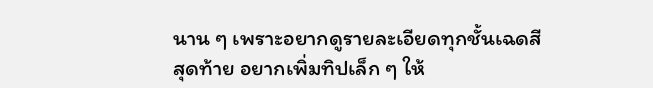นาน ๆ เพราะอยากดูรายละเอียดทุกชั้นเฉดสี
สุดท้าย อยากเพิ่มทิปเล็ก ๆ ให้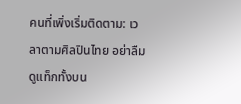คนที่เพิ่งเริ่มติดตาม: เวลาตามศิลปินไทย อย่าลืมดูแท็กทั้งบน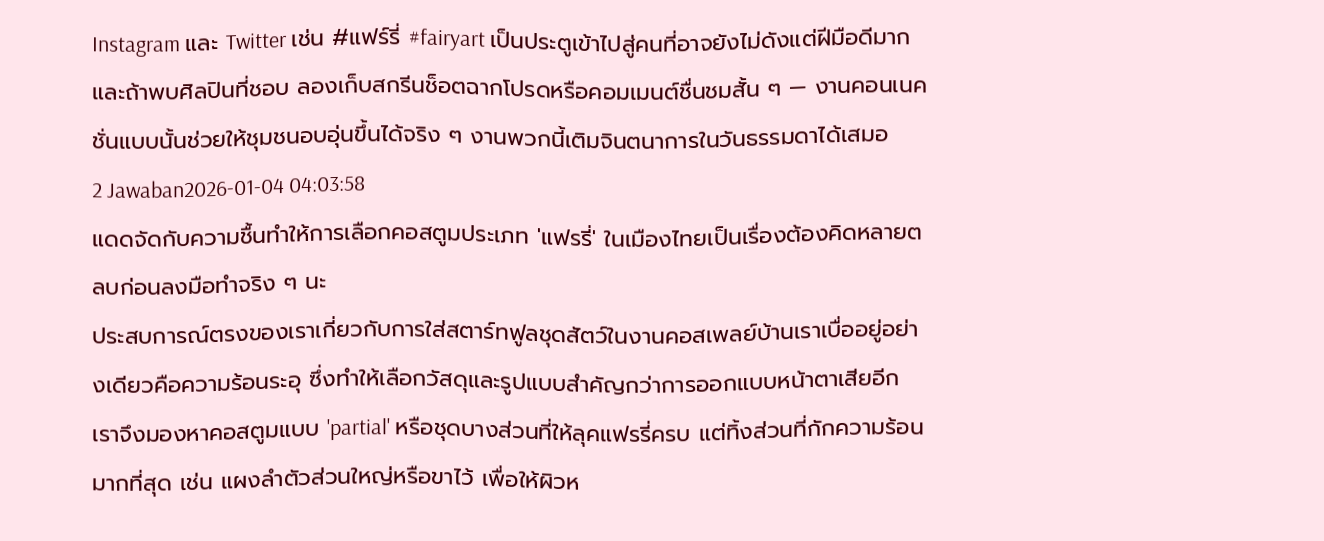Instagram และ Twitter เช่น #แฟร์รี่ #fairyart เป็นประตูเข้าไปสู่คนที่อาจยังไม่ดังแต่ฝีมือดีมาก และถ้าพบศิลปินที่ชอบ ลองเก็บสกรีนช็อตฉากโปรดหรือคอมเมนต์ชื่นชมสั้น ๆ — งานคอนเนคชั่นแบบนั้นช่วยให้ชุมชนอบอุ่นขึ้นได้จริง ๆ งานพวกนี้เติมจินตนาการในวันธรรมดาได้เสมอ
2 Jawaban2026-01-04 04:03:58
แดดจัดกับความชื้นทำให้การเลือกคอสตูมประเภท 'แฟรรี่' ในเมืองไทยเป็นเรื่องต้องคิดหลายตลบก่อนลงมือทำจริง ๆ นะ
ประสบการณ์ตรงของเราเกี่ยวกับการใส่สตาร์ทฟูลชุดสัตว์ในงานคอสเพลย์บ้านเราเบื่ออยู่อย่างเดียวคือความร้อนระอุ ซึ่งทำให้เลือกวัสดุและรูปแบบสำคัญกว่าการออกแบบหน้าตาเสียอีก เราจึงมองหาคอสตูมแบบ 'partial' หรือชุดบางส่วนที่ให้ลุคแฟรรี่ครบ แต่ทิ้งส่วนที่กักความร้อนมากที่สุด เช่น แผงลำตัวส่วนใหญ่หรือขาไว้ เพื่อให้ผิวห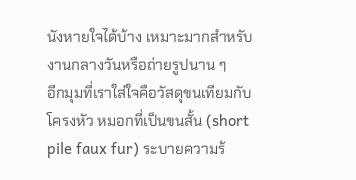นังหายใจได้บ้าง เหมาะมากสำหรับงานกลางวันหรือถ่ายรูปนาน ๆ
อีกมุมที่เราใส่ใจคือวัสดุขนเทียมกับโครงหัว หมอกที่เป็นขนสั้น (short pile faux fur) ระบายความร้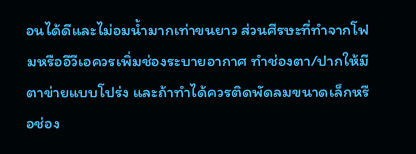อนได้ดีและไม่อมน้ำมากเท่าขนยาว ส่วนศีรษะที่ทำจากโฟมหรืออีวีเอควรเพิ่มช่องระบายอากาศ ทำช่องตา/ปากให้มีตาข่ายแบบโปร่ง และถ้าทำได้ควรติดพัดลมขนาดเล็กหรือช่อง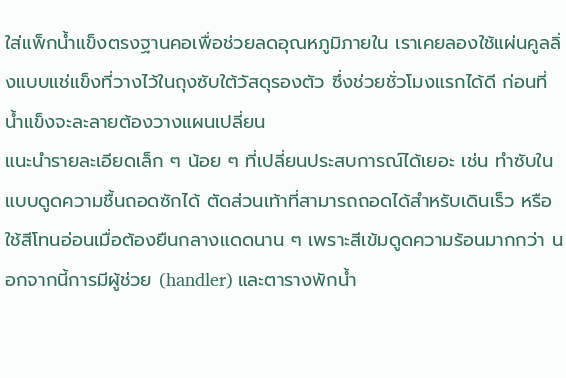ใส่แพ็กน้ำแข็งตรงฐานคอเพื่อช่วยลดอุณหภูมิภายใน เราเคยลองใช้แผ่นคูลลิ่งแบบแช่แข็งที่วางไว้ในถุงซับใต้วัสดุรองตัว ซึ่งช่วยชั่วโมงแรกได้ดี ก่อนที่น้ำแข็งจะละลายต้องวางแผนเปลี่ยน
แนะนำรายละเอียดเล็ก ๆ น้อย ๆ ที่เปลี่ยนประสบการณ์ได้เยอะ เช่น ทำซับในแบบดูดความชื้นถอดซักได้ ตัดส่วนเท้าที่สามารถถอดได้สำหรับเดินเร็ว หรือใช้สีโทนอ่อนเมื่อต้องยืนกลางแดดนาน ๆ เพราะสีเข้มดูดความร้อนมากกว่า นอกจากนี้การมีผู้ช่วย (handler) และตารางพักน้ำ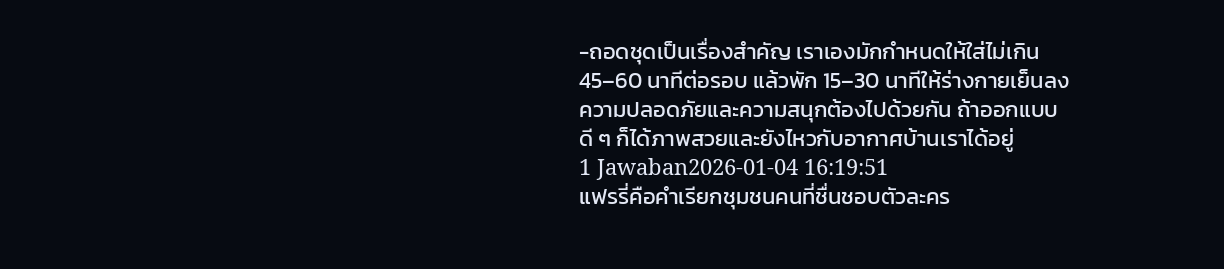-ถอดชุดเป็นเรื่องสำคัญ เราเองมักกำหนดให้ใส่ไม่เกิน 45–60 นาทีต่อรอบ แล้วพัก 15–30 นาทีให้ร่างกายเย็นลง ความปลอดภัยและความสนุกต้องไปด้วยกัน ถ้าออกแบบดี ๆ ก็ได้ภาพสวยและยังไหวกับอากาศบ้านเราได้อยู่
1 Jawaban2026-01-04 16:19:51
แฟรรี่คือคำเรียกชุมชนคนที่ชื่นชอบตัวละคร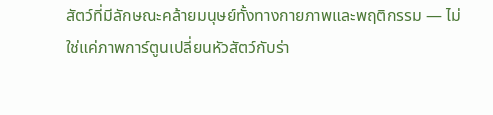สัตว์ที่มีลักษณะคล้ายมนุษย์ทั้งทางกายภาพและพฤติกรรม — ไม่ใช่แค่ภาพการ์ตูนเปลี่ยนหัวสัตว์กับร่า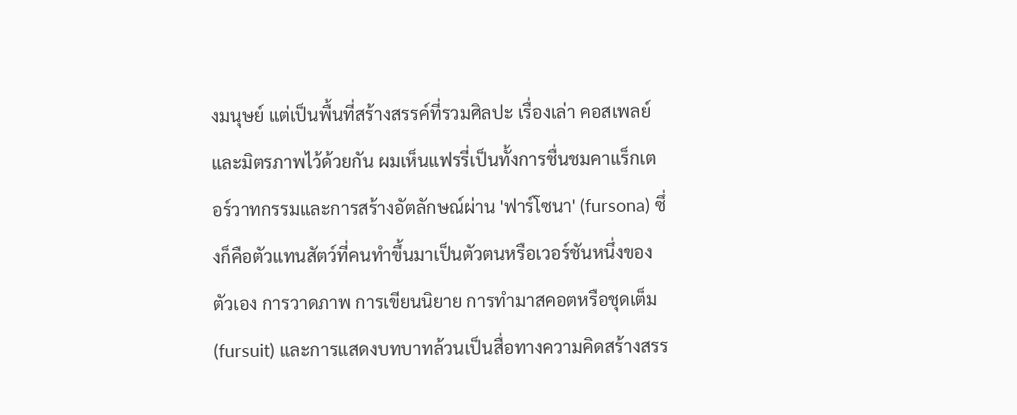งมนุษย์ แต่เป็นพื้นที่สร้างสรรค์ที่รวมศิลปะ เรื่องเล่า คอสเพลย์ และมิตรภาพไว้ด้วยกัน ผมเห็นแฟรรี่เป็นทั้งการชื่นชมคาแร็กเตอร์วาทกรรมและการสร้างอัตลักษณ์ผ่าน 'ฟาร์โซนา' (fursona) ซึ่งก็คือตัวแทนสัตว์ที่คนทำขึ้นมาเป็นตัวตนหรือเวอร์ชันหนึ่งของตัวเอง การวาดภาพ การเขียนนิยาย การทำมาสคอตหรือชุดเต็ม (fursuit) และการแสดงบทบาทล้วนเป็นสื่อทางความคิดสร้างสรร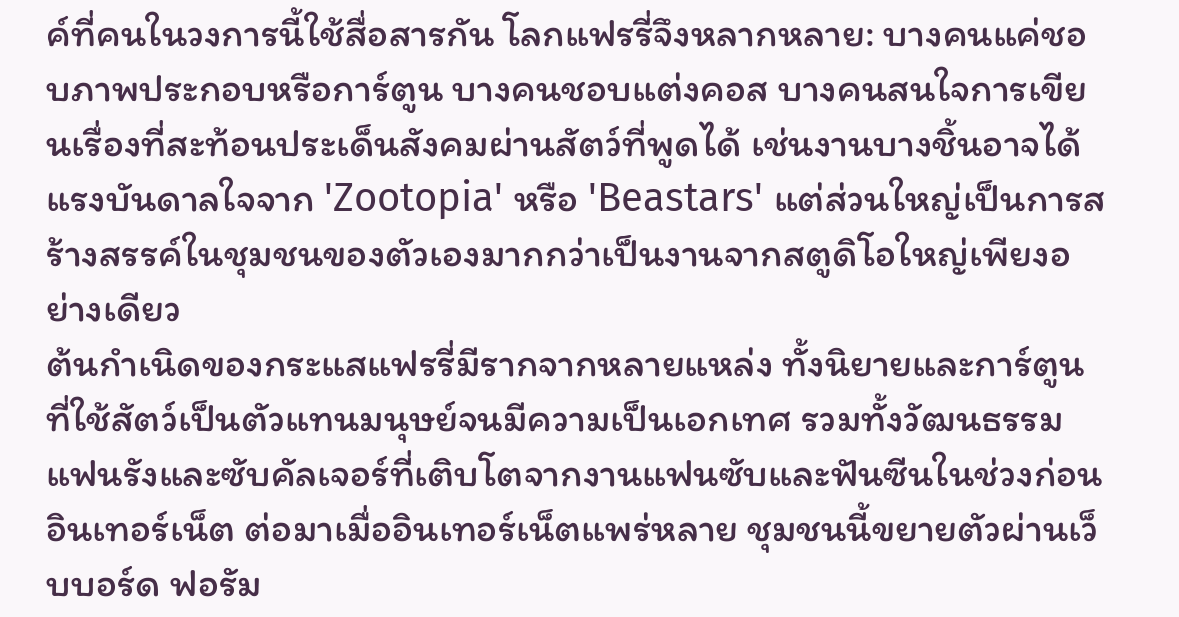ค์ที่คนในวงการนี้ใช้สื่อสารกัน โลกแฟรรี่จึงหลากหลาย: บางคนแค่ชอบภาพประกอบหรือการ์ตูน บางคนชอบแต่งคอส บางคนสนใจการเขียนเรื่องที่สะท้อนประเด็นสังคมผ่านสัตว์ที่พูดได้ เช่นงานบางชิ้นอาจได้แรงบันดาลใจจาก 'Zootopia' หรือ 'Beastars' แต่ส่วนใหญ่เป็นการสร้างสรรค์ในชุมชนของตัวเองมากกว่าเป็นงานจากสตูดิโอใหญ่เพียงอย่างเดียว
ต้นกำเนิดของกระแสแฟรรี่มีรากจากหลายแหล่ง ทั้งนิยายและการ์ตูนที่ใช้สัตว์เป็นตัวแทนมนุษย์จนมีความเป็นเอกเทศ รวมทั้งวัฒนธรรมแฟนรังและซับคัลเจอร์ที่เติบโตจากงานแฟนซับและฟันซีนในช่วงก่อนอินเทอร์เน็ต ต่อมาเมื่ออินเทอร์เน็ตแพร่หลาย ชุมชนนี้ขยายตัวผ่านเว็บบอร์ด ฟอรัม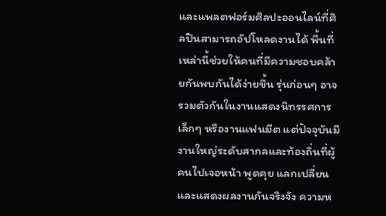และแพลตฟอร์มศิลปะออนไลน์ที่ศิลปินสามารถอัปโหลดงานได้ พื้นที่เหล่านี้ช่วยให้คนที่มีความชอบคล้ายกันพบกันได้ง่ายขึ้น รุ่นก่อนๆ อาจรวมตัวกันในงานแสดงนิทรรศการเล็กๆ หรืองานแฟนมีต แต่ปัจจุบันมีงานใหญ่ระดับสากลและท้องถิ่นที่ผู้คนไปเจอหน้า พูดคุย แลกเปลี่ยน และแสดงผลงานกันจริงจัง ความห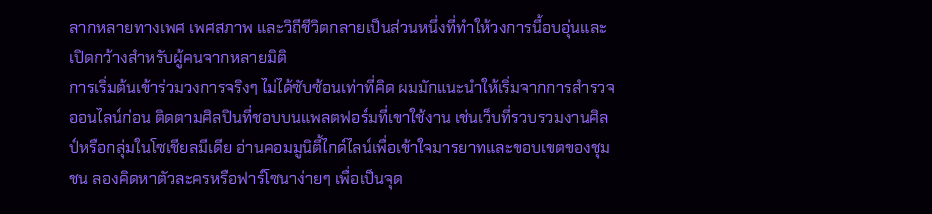ลากหลายทางเพศ เพศสภาพ และวิถีชีวิตกลายเป็นส่วนหนึ่งที่ทำให้วงการนี้อบอุ่นและเปิดกว้างสำหรับผู้คนจากหลายมิติ
การเริ่มต้นเข้าร่วมวงการจริงๆ ไม่ได้ซับซ้อนเท่าที่คิด ผมมักแนะนำให้เริ่มจากการสำรวจออนไลน์ก่อน ติดตามศิลปินที่ชอบบนแพลตฟอร์มที่เขาใช้งาน เช่นเว็บที่รวบรวมงานศิลป์หรือกลุ่มในโซเชียลมีเดีย อ่านคอมมูนิตี้ไกด์ไลน์เพื่อเข้าใจมารยาทและขอบเขตของชุมชน ลองคิดหาตัวละครหรือฟาร์โซนาง่ายๆ เพื่อเป็นจุด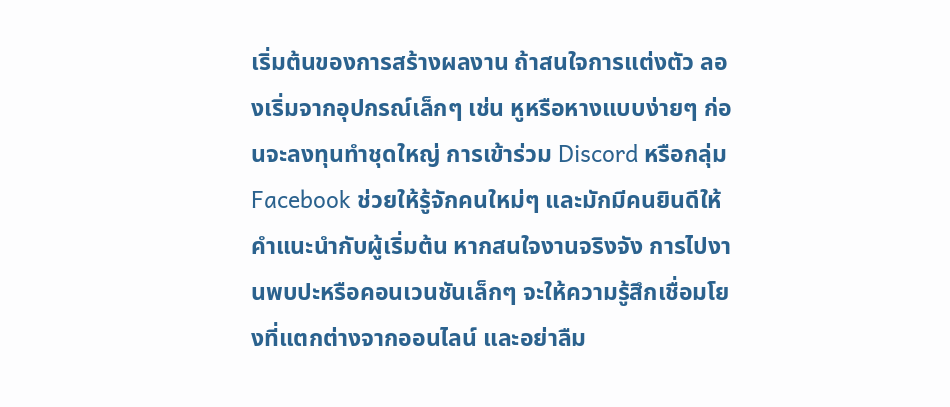เริ่มต้นของการสร้างผลงาน ถ้าสนใจการแต่งตัว ลองเริ่มจากอุปกรณ์เล็กๆ เช่น หูหรือหางแบบง่ายๆ ก่อนจะลงทุนทำชุดใหญ่ การเข้าร่วม Discord หรือกลุ่ม Facebook ช่วยให้รู้จักคนใหม่ๆ และมักมีคนยินดีให้คำแนะนำกับผู้เริ่มต้น หากสนใจงานจริงจัง การไปงานพบปะหรือคอนเวนชันเล็กๆ จะให้ความรู้สึกเชื่อมโยงที่แตกต่างจากออนไลน์ และอย่าลืม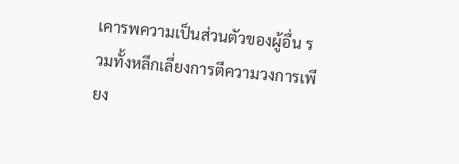เคารพความเป็นส่วนตัวของผู้อื่น รวมทั้งหลีกเลี่ยงการตีความวงการเพียง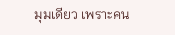มุมเดียว เพราะคน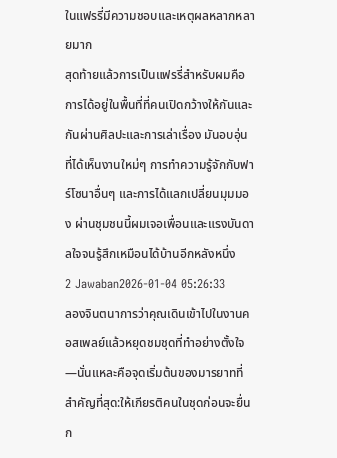ในแฟรรี่มีความชอบและเหตุผลหลากหลายมาก
สุดท้ายแล้วการเป็นแฟรรี่สำหรับผมคือการได้อยู่ในพื้นที่ที่คนเปิดกว้างให้กันและกันผ่านศิลปะและการเล่าเรื่อง มันอบอุ่นที่ได้เห็นงานใหม่ๆ การทำความรู้จักกับฟาร์โซนาอื่นๆ และการได้แลกเปลี่ยนมุมมอง ผ่านชุมชนนี้ผมเจอเพื่อนและแรงบันดาลใจจนรู้สึกเหมือนได้บ้านอีกหลังหนึ่ง
2 Jawaban2026-01-04 05:26:33
ลองจินตนาการว่าคุณเดินเข้าไปในงานคอสเพลย์แล้วหยุดชมชุดที่ทำอย่างตั้งใจ—นั่นแหละคือจุดเริ่มต้นของมารยาทที่สำคัญที่สุด:ให้เกียรติคนในชุดก่อนจะยื่นก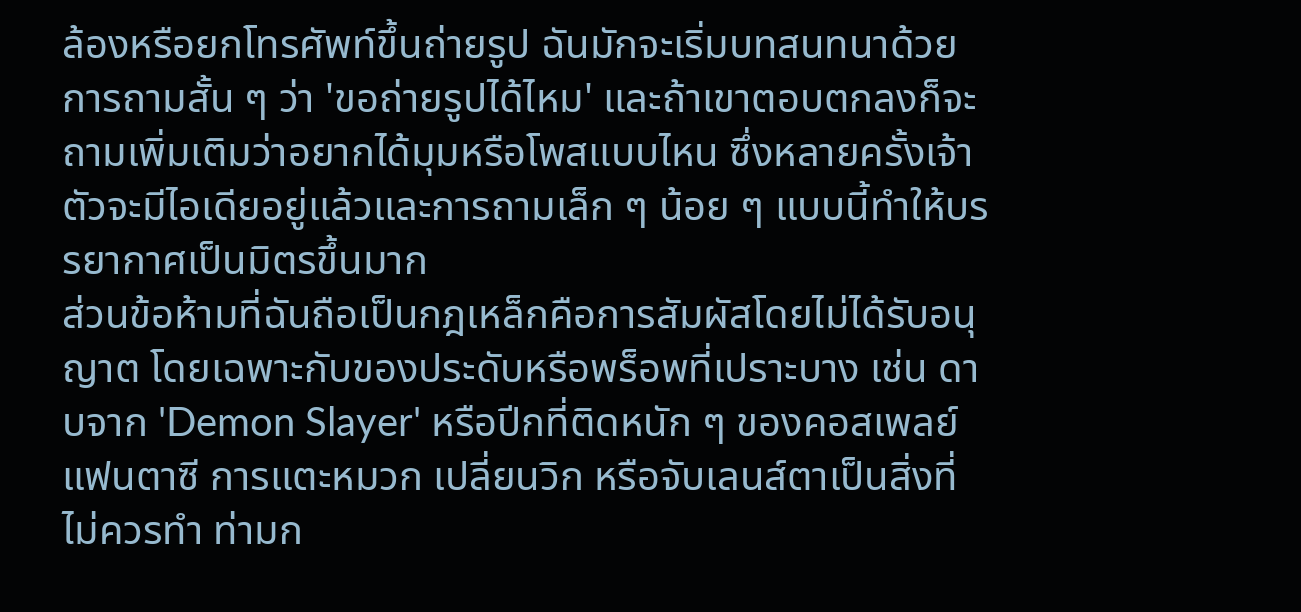ล้องหรือยกโทรศัพท์ขึ้นถ่ายรูป ฉันมักจะเริ่มบทสนทนาด้วยการถามสั้น ๆ ว่า 'ขอถ่ายรูปได้ไหม' และถ้าเขาตอบตกลงก็จะถามเพิ่มเติมว่าอยากได้มุมหรือโพสแบบไหน ซึ่งหลายครั้งเจ้าตัวจะมีไอเดียอยู่แล้วและการถามเล็ก ๆ น้อย ๆ แบบนี้ทำให้บรรยากาศเป็นมิตรขึ้นมาก
ส่วนข้อห้ามที่ฉันถือเป็นกฎเหล็กคือการสัมผัสโดยไม่ได้รับอนุญาต โดยเฉพาะกับของประดับหรือพร็อพที่เปราะบาง เช่น ดาบจาก 'Demon Slayer' หรือปีกที่ติดหนัก ๆ ของคอสเพลย์แฟนตาซี การแตะหมวก เปลี่ยนวิก หรือจับเลนส์ตาเป็นสิ่งที่ไม่ควรทำ ท่ามก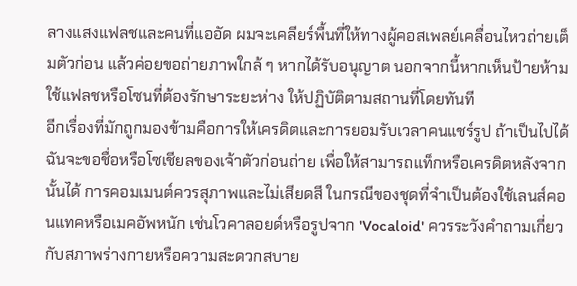ลางแสงแฟลชและคนที่แออัด ผมจะเคลียร์พื้นที่ให้ทางผู้คอสเพลย์เคลื่อนไหวถ่ายเต็มตัวก่อน แล้วค่อยขอถ่ายภาพใกล้ ๆ หากได้รับอนุญาต นอกจากนี้หากเห็นป้ายห้ามใช้แฟลชหรือโซนที่ต้องรักษาระยะห่าง ให้ปฏิบัติตามสถานที่โดยทันที
อีกเรื่องที่มักถูกมองข้ามคือการให้เครดิตและการยอมรับเวลาคนแชร์รูป ถ้าเป็นไปได้ฉันจะขอชื่อหรือโซเชียลของเจ้าตัวก่อนถ่าย เพื่อให้สามารถแท็กหรือเครดิตหลังจากนั้นได้ การคอมเมนต์ควรสุภาพและไม่เสียดสี ในกรณีของชุดที่จำเป็นต้องใช้เลนส์คอนแทคหรือเมคอัพหนัก เช่นโวคาลอยด์หรือรูปจาก 'Vocaloid' ควรระวังคำถามเกี่ยวกับสภาพร่างกายหรือความสะดวกสบาย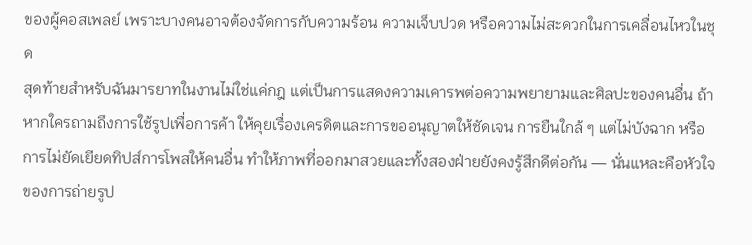ของผู้คอสเพลย์ เพราะบางคนอาจต้องจัดการกับความร้อน ความเจ็บปวด หรือความไม่สะดวกในการเคลื่อนไหวในชุด
สุดท้ายสำหรับฉันมารยาทในงานไม่ใช่แค่กฎ แต่เป็นการแสดงความเคารพต่อความพยายามและศิลปะของคนอื่น ถ้าหากใครถามถึงการใช้รูปเพื่อการค้า ให้คุยเรื่องเครดิตและการขออนุญาตให้ชัดเจน การยืนใกล้ ๆ แต่ไม่บังฉาก หรือการไม่ยัดเยียดทิปส์การโพสให้คนอื่น ทำให้ภาพที่ออกมาสวยและทั้งสองฝ่ายยังคงรู้สึกดีต่อกัน — นั่นแหละคือหัวใจของการถ่ายรูป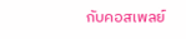กับคอสเพลย์